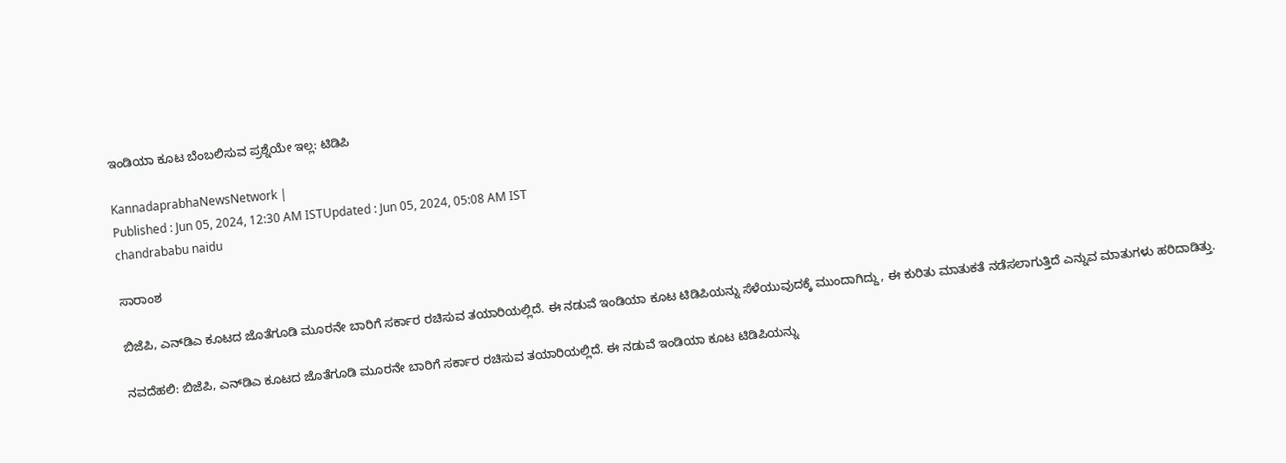ಇಂಡಿಯಾ ಕೂಟ ಬೆಂಬಲಿಸುವ ಪ್ರಶ್ನೆಯೇ ಇಲ್ಲ: ಟಿಡಿಪಿ

KannadaprabhaNewsNetwork |
Published : Jun 05, 2024, 12:30 AM ISTUpdated : Jun 05, 2024, 05:08 AM IST
chandrababu naidu

ಸಾರಾಂಶ

ಬಿಜೆಪಿ, ಎನ್‌ಡಿಎ ಕೂಟದ ಜೊತೆಗೂಡಿ ಮೂರನೇ ಬಾರಿಗೆ ಸರ್ಕಾರ ರಚಿಸುವ ತಯಾರಿಯಲ್ಲಿದೆ. ಈ ನಡುವೆ ಇಂಡಿಯಾ ಕೂಟ ಟಿಡಿಪಿಯನ್ನು ಸೆಳೆಯುವುದಕ್ಕೆ ಮುಂದಾಗಿದ್ದು, ಈ ಕುರಿತು ಮಾತುಕತೆ ನಡೆಸಲಾಗುತ್ತಿದೆ ಎನ್ನುವ ಮಾತುಗಳು ಹರಿದಾಡಿತ್ತು.

ನವದೆಹಲಿ: ಬಿಜೆಪಿ, ಎನ್‌ಡಿಎ ಕೂಟದ ಜೊತೆಗೂಡಿ ಮೂರನೇ ಬಾರಿಗೆ ಸರ್ಕಾರ ರಚಿಸುವ ತಯಾರಿಯಲ್ಲಿದೆ. ಈ ನಡುವೆ ಇಂಡಿಯಾ ಕೂಟ ಟಿಡಿಪಿಯನ್ನು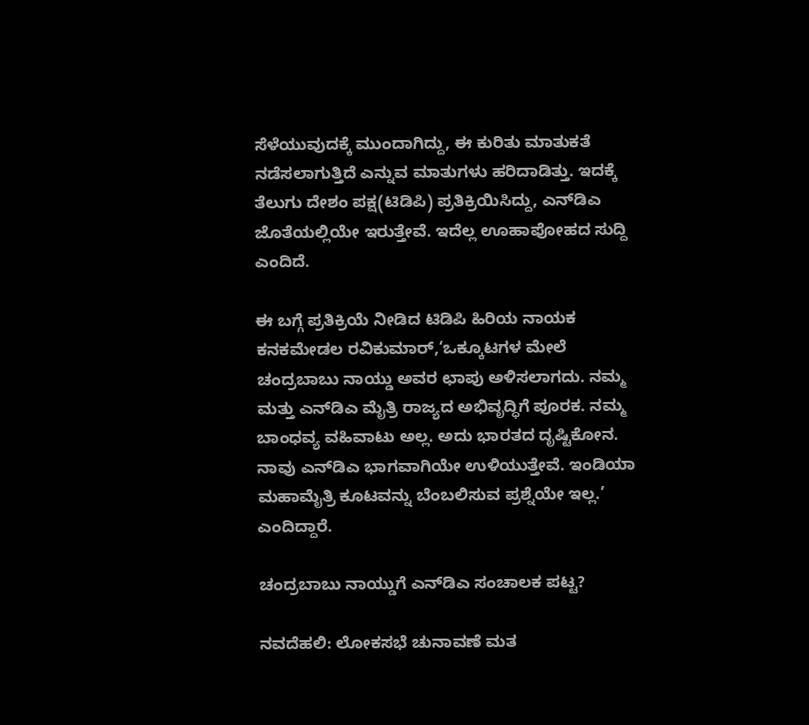ಸೆಳೆಯುವುದಕ್ಕೆ ಮುಂದಾಗಿದ್ದು, ಈ ಕುರಿತು ಮಾತುಕತೆ ನಡೆಸಲಾಗುತ್ತಿದೆ ಎನ್ನುವ ಮಾತುಗಳು ಹರಿದಾಡಿತ್ತು. ಇದಕ್ಕೆ ತೆಲುಗು ದೇಶಂ ಪಕ್ಷ(ಟಿಡಿಪಿ) ಪ್ರತಿಕ್ರಿಯಿಸಿದ್ದು, ಎನ್‌ಡಿಎ ಜೊತೆಯಲ್ಲಿಯೇ ಇರುತ್ತೇವೆ. ಇದೆಲ್ಲ ಊಹಾಪೋಹದ ಸುದ್ದಿ ಎಂದಿದೆ.

ಈ ಬಗ್ಗೆ ಪ್ರತಿಕ್ರಿಯೆ ನೀಡಿದ ಟಿಡಿಪಿ ಹಿರಿಯ ನಾಯಕ ಕನಕಮೇಡಲ ರವಿಕುಮಾರ್,‘ಒಕ್ಕೂಟಗಳ ಮೇಲೆ ಚಂದ್ರಬಾಬು ನಾಯ್ಡು ಅವರ ಛಾಪು ಅಳಿಸಲಾಗದು. ನಮ್ಮ ಮತ್ತು ಎನ್‌ಡಿಎ ಮೈತ್ರಿ ರಾಜ್ಯದ ಅಭಿವೃದ್ಧಿಗೆ ಪೂರಕ. ನಮ್ಮ ಬಾಂಧವ್ಯ ವಹಿವಾಟು ಅಲ್ಲ. ಅದು ಭಾರತದ ದೃಷ್ಟಿಕೋನ. ನಾವು ಎನ್‌ಡಿಎ ಭಾಗವಾಗಿಯೇ ಉಳಿಯುತ್ತೇವೆ. ಇಂಡಿಯಾ ಮಹಾಮೈತ್ರಿ ಕೂಟವನ್ನು ಬೆಂಬಲಿಸುವ ಪ್ರಶ್ನೆಯೇ ಇಲ್ಲ.’ ಎಂದಿದ್ದಾರೆ.

ಚಂದ್ರಬಾಬು ನಾಯ್ಡುಗೆ ಎನ್‌ಡಿಎ ಸಂಚಾಲಕ ಪಟ್ಟ?

ನವದೆಹಲಿ: ಲೋಕಸಭೆ ಚುನಾವಣೆ ಮತ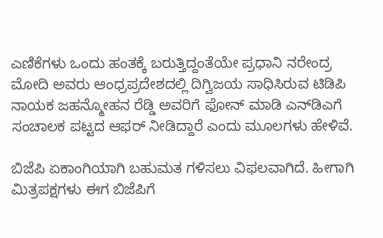ಎಣಿಕೆಗಳು ಒಂದು ಹಂತಕ್ಕೆ ಬರುತ್ತಿದ್ದಂತೆಯೇ ಪ್ರಧಾನಿ ನರೇಂದ್ರ ಮೋದಿ ಅವರು ಆಂಧ್ರಪ್ರದೇಶದಲ್ಲಿ ದಿಗ್ವಿಜಯ ಸಾಧಿಸಿರುವ ಟಿಡಿಪಿ ನಾಯಕ ಜಹನ್ಮೋಹನ ರೆಡ್ಡಿ ಅವರಿಗೆ ಫೋನ್‌ ಮಾಡಿ ಎನ್‌ಡಿಎಗೆ ಸಂಚಾಲಕ ಪಟ್ಟದ ಆಫರ್ ನೀಡಿದ್ದಾರೆ ಎಂದು ಮೂಲಗಳು ಹೇಳಿವೆ.

ಬಿಜೆಪಿ ಏಕಾಂಗಿಯಾಗಿ ಬಹುಮತ ಗಳಿಸಲು ವಿಫಲವಾಗಿದೆ. ಹೀಗಾಗಿ ಮಿತ್ರಪಕ್ಷಗಳು ಈಗ ಬಿಜೆಪಿಗೆ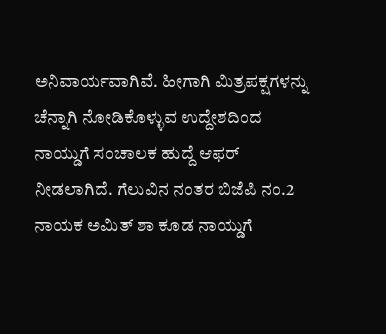ಅನಿವಾರ್ಯವಾಗಿವೆ. ಹೀಗಾಗಿ ಮಿತ್ರಪಕ್ಷಗಳನ್ನು ಚೆನ್ನಾಗಿ ನೋಡಿಕೊಳ್ಳುವ ಉದ್ದೇಶದಿಂದ ನಾಯ್ಡುಗೆ ಸಂಚಾಲಕ ಹುದ್ದೆ ಆಫರ್ ನೀಡಲಾಗಿದೆ. ಗೆಲುವಿನ ನಂತರ ಬಿಜೆಪಿ ನಂ.2 ನಾಯಕ ಅಮಿತ್‌ ಶಾ ಕೂಡ ನಾಯ್ಡುಗೆ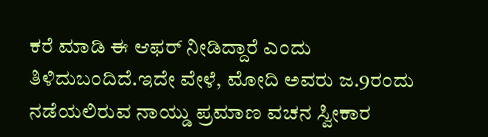ಕರೆ ಮಾಡಿ ಈ ಆಫರ್‌ ನೀಡಿದ್ದಾರೆ ಎಂದು ತಿಳಿದುಬಂದಿದೆ.ಇದೇ ವೇಳೆ, ಮೋದಿ ಅವರು ಜ.9ರಂದು ನಡೆಯಲಿರುವ ನಾಯ್ಡು ಪ್ರಮಾಣ ವಚನ ಸ್ವೀಕಾರ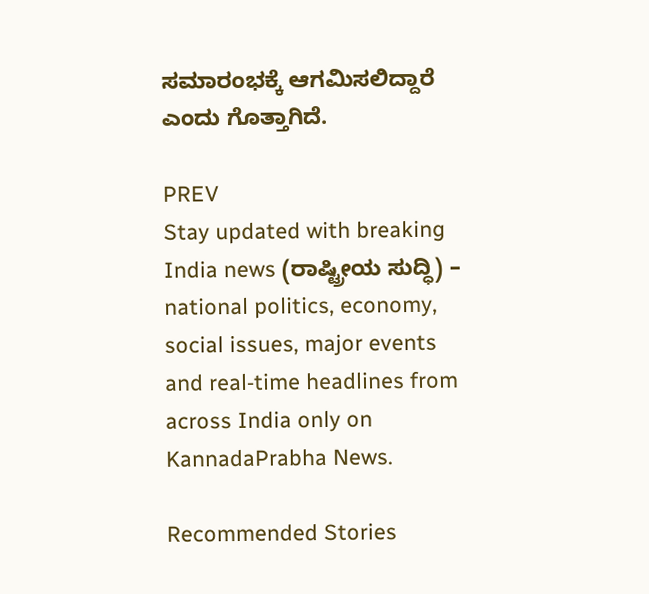ಸಮಾರಂಭಕ್ಕೆ ಆಗಮಿಸಲಿದ್ದಾರೆ ಎಂದು ಗೊತ್ತಾಗಿದೆ.

PREV
Stay updated with breaking India news (ರಾಷ್ಟ್ರೀಯ ಸುದ್ಧಿ) – national politics, economy, social issues, major events and real‑time headlines from across India only on KannadaPrabha News.

Recommended Stories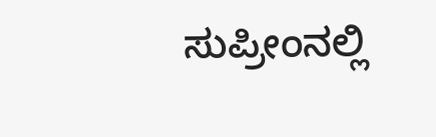ಸುಪ್ರೀಂನಲ್ಲಿ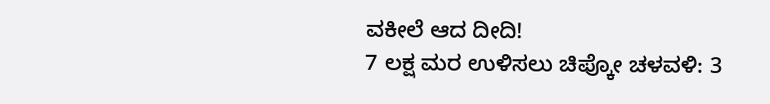ವಕೀಲೆ ಆದ ದೀದಿ!
7 ಲಕ್ಷ ಮರ ಉಳಿಸಲು ಚಿಪ್ಕೋ ಚಳವಳಿ: 3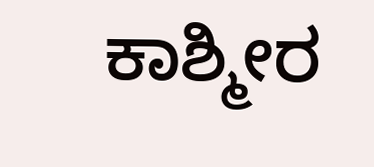ಕಾಶ್ಮೀರ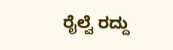ರೈಲ್ವೆ ರದ್ದು